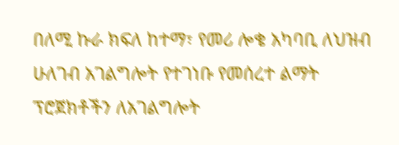በለሚ ኩራ ክፍለ ከተማ፣ የመሪ ሎቄ አካባቢ ለህዝብ ሁለገብ አገልግሎት የተገነቡ የመሰረተ ልማት ፕሮጀክቶችን ለአገልግሎት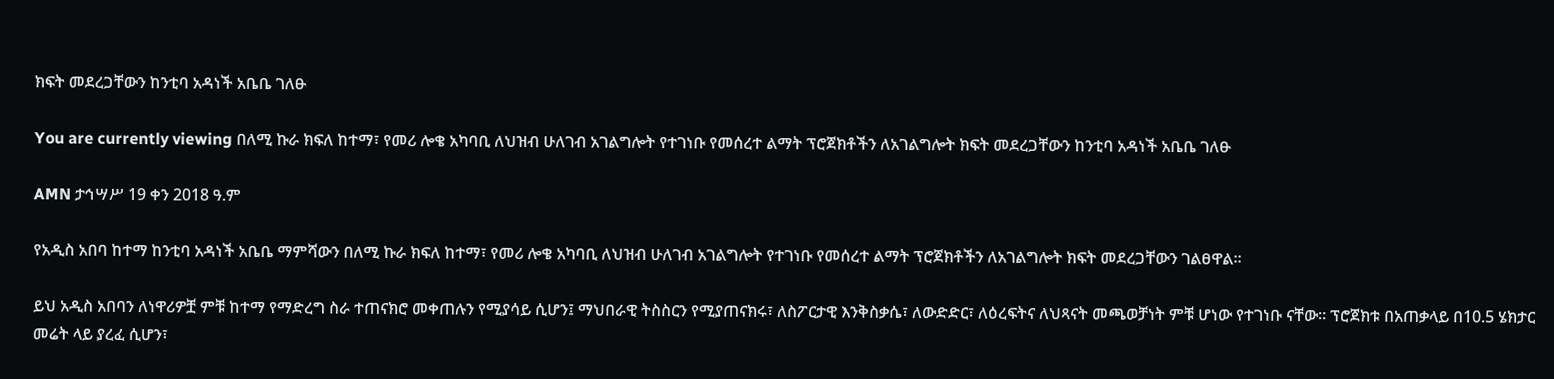ክፍት መደረጋቸውን ከንቲባ አዳነች አቤቤ ገለፁ

You are currently viewing በለሚ ኩራ ክፍለ ከተማ፣ የመሪ ሎቄ አካባቢ ለህዝብ ሁለገብ አገልግሎት የተገነቡ የመሰረተ ልማት ፕሮጀክቶችን ለአገልግሎት ክፍት መደረጋቸውን ከንቲባ አዳነች አቤቤ ገለፁ

AMN ታኅሣሥ 19 ቀን 2018 ዓ.ም

የአዲስ አበባ ከተማ ከንቲባ አዳነች አቤቤ ማምሻውን በለሚ ኩራ ክፍለ ከተማ፣ የመሪ ሎቄ አካባቢ ለህዝብ ሁለገብ አገልግሎት የተገነቡ የመሰረተ ልማት ፕሮጀክቶችን ለአገልግሎት ክፍት መደረጋቸውን ገልፀዋል።

ይህ አዲስ አበባን ለነዋሪዎቿ ምቹ ከተማ የማድረግ ስራ ተጠናክሮ መቀጠሉን የሚያሳይ ሲሆን፤ ማህበራዊ ትስስርን የሚያጠናክሩ፣ ለስፖርታዊ እንቅስቃሴ፣ ለውድድር፣ ለዕረፍትና ለህጻናት መጫወቻነት ምቹ ሆነው የተገነቡ ናቸው። ፕሮጀክቱ በአጠቃላይ በ10.5 ሄክታር መሬት ላይ ያረፈ ሲሆን፣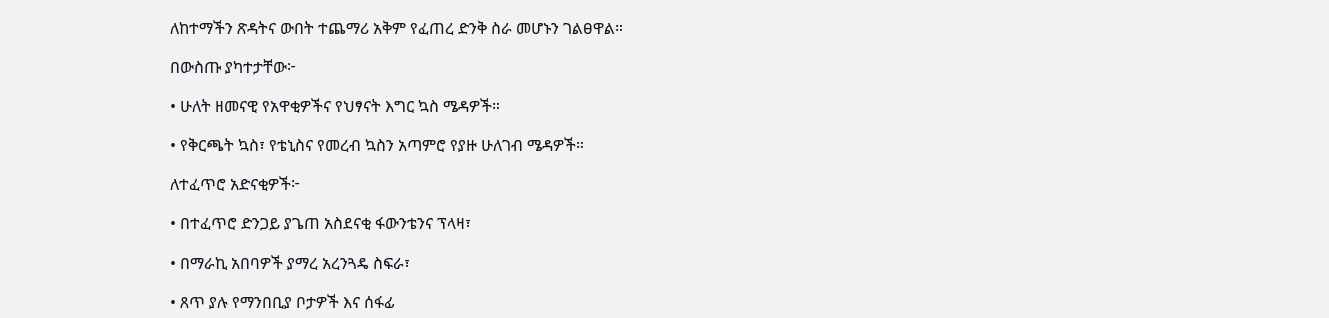ለከተማችን ጽዳትና ውበት ተጨማሪ አቅም የፈጠረ ድንቅ ስራ መሆኑን ገልፀዋል።

በውስጡ ያካተታቸው፦

• ሁለት ዘመናዊ የአዋቂዎችና የህፃናት እግር ኳስ ሜዳዎች።

• የቅርጫት ኳስ፣ የቴኒስና የመረብ ኳስን አጣምሮ የያዙ ሁለገብ ሜዳዎች።

ለተፈጥሮ አድናቂዎች፦

• በተፈጥሮ ድንጋይ ያጌጠ አስደናቂ ፋውንቴንና ፕላዛ፣

• በማራኪ አበባዎች ያማረ አረንጓዴ ስፍራ፣

• ጸጥ ያሉ የማንበቢያ ቦታዎች እና ሰፋፊ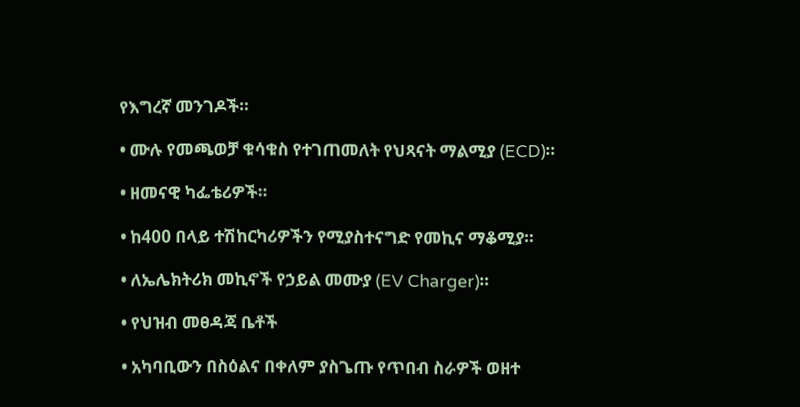የእግረኛ መንገዶች።

• ሙሉ የመጫወቻ ቁሳቁስ የተገጠመለት የህጻናት ማልሚያ (ECD)።

• ዘመናዊ ካፌቴሪዎች።

• ከ400 በላይ ተሽከርካሪዎችን የሚያስተናግድ የመኪና ማቆሚያ።

• ለኤሌክትሪክ መኪኖች የኃይል መሙያ (EV Charger)።

• የህዝብ መፀዳጃ ቤቶች

• አካባቢውን በስዕልና በቀለም ያስጌጡ የጥበብ ስራዎች ወዘተ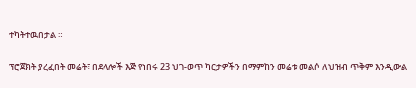ተካትተዉበታል ።

ፕሮጀክት ያረፈበት መሬት፣ በደላሎች እጅ የነበሩ 23 ህገ-ወጥ ካርታዎችን በማምከን መሬቱ መልሶ ለህዝብ ጥቅም እንዲውል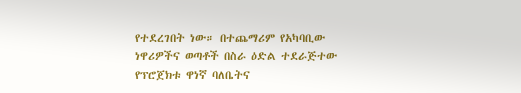የተደረገበት ነው። በተጨማሪም የአካባቢው ነዋሪዎችና ወጣቶች በስራ ዕድል ተደራጅተው የፕሮጀክቱ ዋነኛ ባለቤትና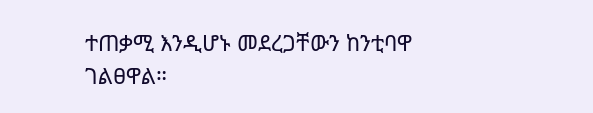ተጠቃሚ እንዲሆኑ መደረጋቸውን ከንቲባዋ ገልፀዋል።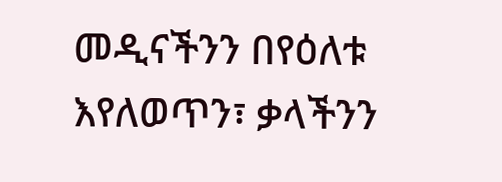መዲናችንን በየዕለቱ እየለወጥን፣ ቃላችንን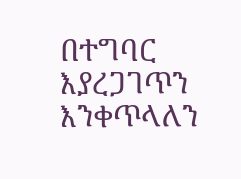በተግባር እያረጋገጥን እንቀጥላለን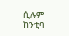ሲሉም ከንቲባ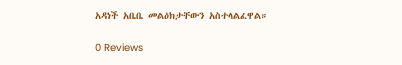አዳነች አቤቤ መልዕክታቸውን አስተላልፈዋል።

0 Reviews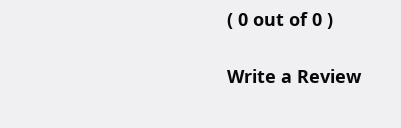( 0 out of 0 )

Write a Review